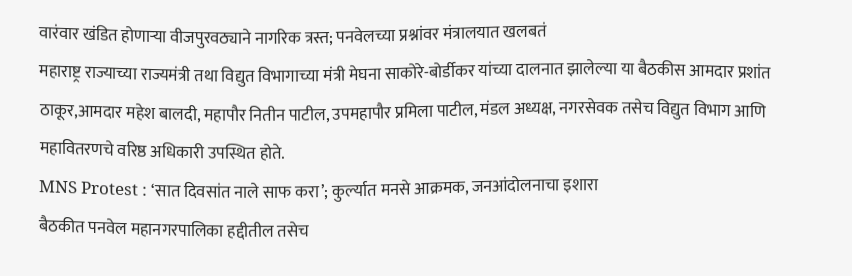वारंवार खंडित होणाऱ्या वीजपुरवठ्याने नागरिक त्रस्त; पनवेलच्या प्रश्नांवर मंत्रालयात खलबतं
महाराष्ट्र राज्याच्या राज्यमंत्री तथा विद्युत विभागाच्या मंत्री मेघना साकोरे-बोर्डीकर यांच्या दालनात झालेल्या या बैठकीस आमदार प्रशांत ठाकूर,आमदार महेश बालदी, महापौर नितीन पाटील, उपमहापौर प्रमिला पाटील, मंडल अध्यक्ष, नगरसेवक तसेच विद्युत विभाग आणि महावितरणचे वरिष्ठ अधिकारी उपस्थित होते.
MNS Protest : ‘सात दिवसांत नाले साफ करा’; कुर्ल्यात मनसे आक्रमक, जनआंदोलनाचा इशारा
बैठकीत पनवेल महानगरपालिका हद्दीतील तसेच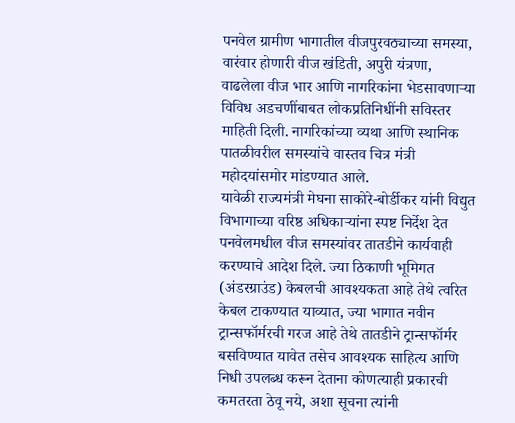पनवेल ग्रामीण भागातील वीजपुरवठ्याच्या समस्या, वारंवार होणारी वीज खंडिती, अपुरी यंत्रणा, वाढलेला वीज भार आणि नागरिकांना भेडसावणाऱ्या विविध अडचणींबाबत लोकप्रतिनिधींनी सविस्तर माहिती दिली. नागरिकांच्या व्यथा आणि स्थानिक पातळीवरील समस्यांचे वास्तव चित्र मंत्री महोदयांसमोर मांडण्यात आले.
यावेळी राज्यमंत्री मेघना साकोरे-बोर्डीकर यांनी विद्युत विभागाच्या वरिष्ठ अधिकाऱ्यांना स्पष्ट निर्देश देत पनवेलमधील वीज समस्यांवर तातडीने कार्यवाही करण्याचे आदेश दिले. ज्या ठिकाणी भूमिगत (अंडरग्राउंड) केबलची आवश्यकता आहे तेथे त्वरित केबल टाकण्यात याव्यात, ज्या भागात नवीन ट्रान्सफॉर्मरची गरज आहे तेथे तातडीने ट्रान्सफॉर्मर बसविण्यात यावेत तसेच आवश्यक साहित्य आणि निधी उपलब्ध करून देताना कोणत्याही प्रकारची कमतरता ठेवू नये, अशा सूचना त्यांनी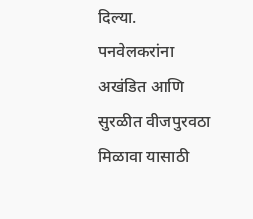दिल्या.
पनवेलकरांना अखंडित आणि सुरळीत वीजपुरवठा मिळावा यासाठी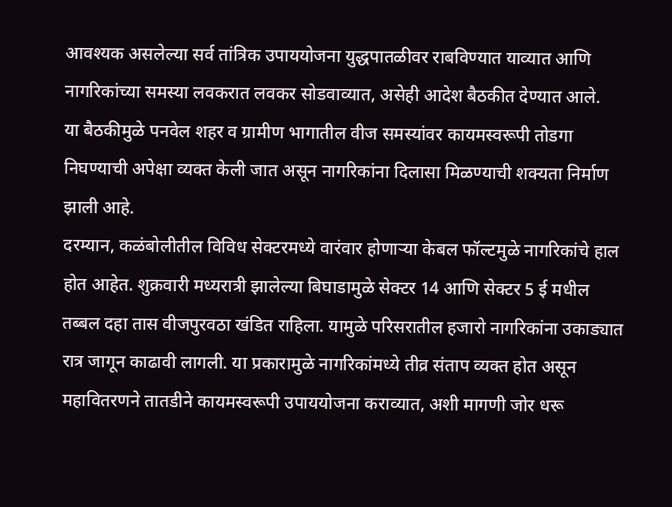आवश्यक असलेल्या सर्व तांत्रिक उपाययोजना युद्धपातळीवर राबविण्यात याव्यात आणि नागरिकांच्या समस्या लवकरात लवकर सोडवाव्यात, असेही आदेश बैठकीत देण्यात आले.
या बैठकीमुळे पनवेल शहर व ग्रामीण भागातील वीज समस्यांवर कायमस्वरूपी तोडगा निघण्याची अपेक्षा व्यक्त केली जात असून नागरिकांना दिलासा मिळण्याची शक्यता निर्माण झाली आहे.
दरम्यान, कळंबोलीतील विविध सेक्टरमध्ये वारंवार होणाऱ्या केबल फॉल्टमुळे नागरिकांचे हाल होत आहेत. शुक्रवारी मध्यरात्री झालेल्या बिघाडामुळे सेक्टर 14 आणि सेक्टर 5 ई मधील तब्बल दहा तास वीजपुरवठा खंडित राहिला. यामुळे परिसरातील हजारो नागरिकांना उकाड्यात रात्र जागून काढावी लागली. या प्रकारामुळे नागरिकांमध्ये तीव्र संताप व्यक्त होत असून महावितरणने तातडीने कायमस्वरूपी उपाययोजना कराव्यात, अशी मागणी जोर धरू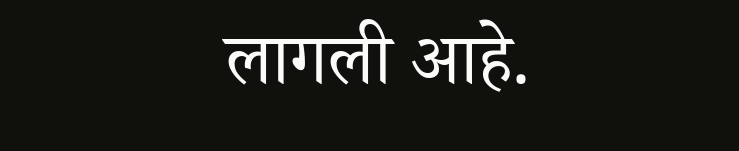लागली आहे.